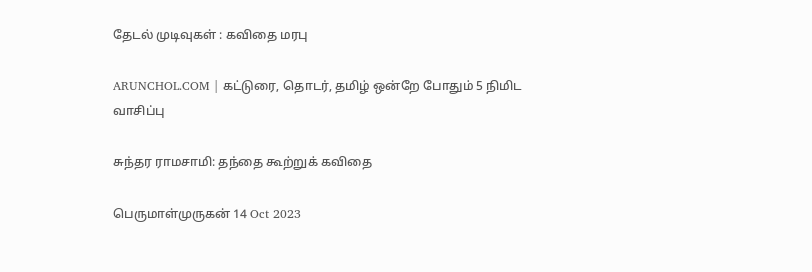தேடல் முடிவுகள் : கவிதை மரபு

ARUNCHOL.COM | கட்டுரை, தொடர், தமிழ் ஒன்றே போதும் 5 நிமிட வாசிப்பு

சுந்தர ராமசாமி: தந்தை கூற்றுக் கவிதை

பெருமாள்முருகன் 14 Oct 2023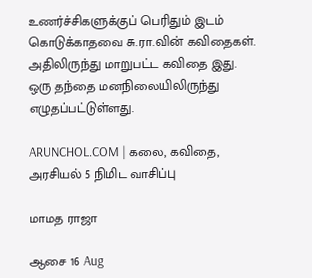உணர்ச்சிகளுக்குப் பெரிதும் இடம் கொடுக்காதவை சு.ரா.வின் கவிதைகள். அதிலிருந்து மாறுபட்ட கவிதை இது. ஒரு தந்தை மனநிலையிலிருந்து எழுதப்பட்டுள்ளது.

ARUNCHOL.COM | கலை, கவிதை, அரசியல் 5 நிமிட வாசிப்பு

மாமத ராஜா

ஆசை 16 Aug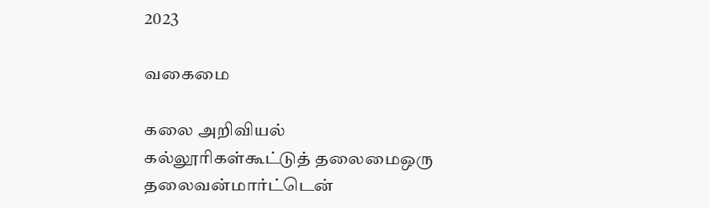2023

வகைமை

கலை அறிவியல் கல்லூரிகள்கூட்டுத் தலைமைஒரு தலைவன்மார்ட்டென்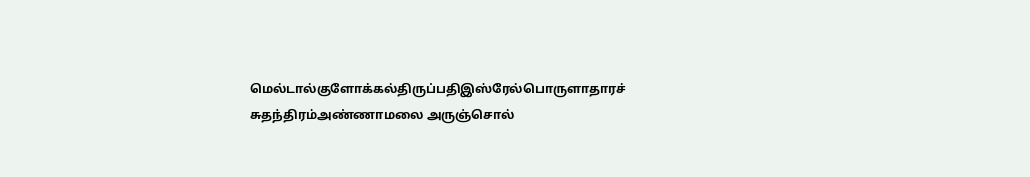மெல்டால்குளோக்கல்திருப்பதிஇஸ்ரேல்பொருளாதாரச் சுதந்திரம்அண்ணாமலை அருஞ்சொல்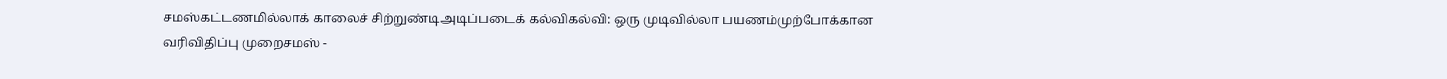சமஸ்கட்டணமில்லாக் காலைச் சிற்றுண்டிஅடிப்படைக் கல்விகல்வி: ஒரு முடிவில்லா பயணம்முற்போக்கான வரிவிதிப்பு முறைசமஸ் -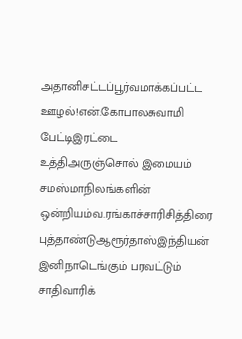அதானிசட்டப்பூர்வமாக்கப்பட்ட ஊழல்!என்.கோபாலசுவாமி பேட்டிஇரட்டை உத்திஅருஞ்சொல் இமையம் சமஸ்மாநிலங்களின் ஒன்றியம்வ.ரங்காச்சாரிசித்திரை புத்தாண்டுஆரூர்தாஸ்இந்தியன் இனிநாடெங்கும் பரவட்டும் சாதிவாரிக்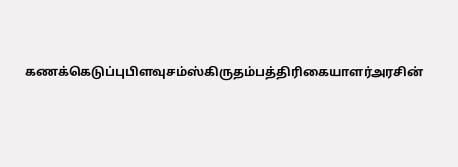கணக்கெடுப்புபிளவுசம்ஸ்கிருதம்பத்திரிகையாளர்அரசின்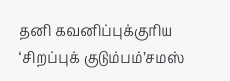தனி கவனிப்புக்குரிய ‘சிறப்புக் குடும்பம்’சமஸ்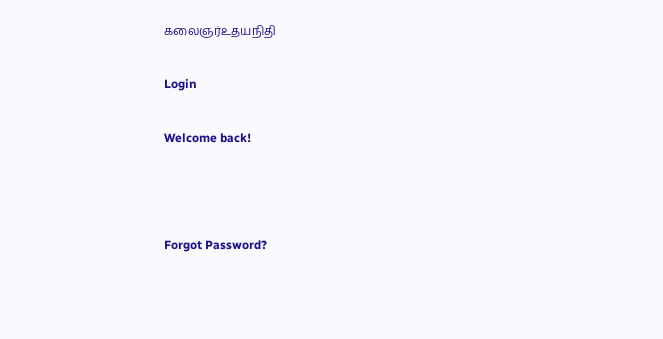கலைஞர்உதயநிதி

Login

Welcome back!



Forgot Password?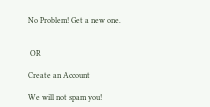No Problem! Get a new one.


 OR

Create an Account

We will not spam you!